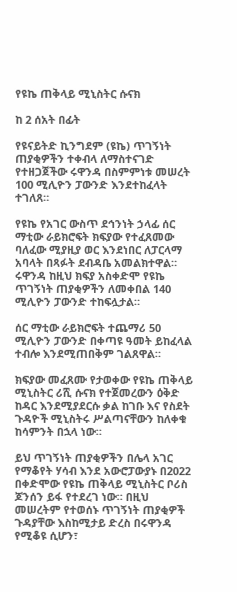የዩኬ ጠቅላይ ሚኒስትር ሱናክ

ከ 2 ሰአት በፊት

የዩናይትድ ኪንግደም (ዩኬ) ጥገኝነት ጠያቂዎችን ተቀብላ ለማስተናገድ የተዘጋጀችው ሩዋንዳ በስምምነቱ መሠረት 100 ሚሊዮን ፓውንድ እንደተከፈላት ተገለጸ።

የዩኬ የአገር ውስጥ ደኅንነት ኃላፊ ሰር ማቲው ራይክሮፍት ክፍያው የተፈጸመው ባለፈው ሚያዚያ ወር እንደነበር ለፓርላማ አባላት በጻፉት ደብዳቤ አመልክተዋል። ሩዋንዳ ከዚህ ክፍያ አስቀድሞ የዩኬ ጥገኝነት ጠያቂዎችን ለመቀበል 140 ሚሊዮን ፓውንድ ተከፍሏታል።

ሰር ማቲው ራይክሮፍት ተጨማሪ 50 ሚሊዮን ፓውንድ በቀጣዩ ዓመት ይከፈላል ተብሎ እንደሚጠበቅም ገልጸዋል።

ክፍያው መፈጸሙ የታወቀው የዩኬ ጠቅላይ ሚኒስትር ሪሺ ሱናክ የተጀመረውን ዕቅድ ከዳር እንደሚያደርሱ ቃል ከገቡ እና የስደት ጉዳዮች ሚኒስትሩ ሥልጣናቸውን ከለቀቁ ከሳምንት በኋላ ነው።

ይህ ጥገኝነት ጠያቂዎችን በሌላ አገር የማቆየት ሃሳብ እንደ አውሮፓውያኑ በ2022 በቀድሞው የዩኬ ጠቅላይ ሚኒስትር ቦሪስ ጆንሰን ይፋ የተደረገ ነው። በዚህ መሠረትም የተወሰኑ ጥገኝነት ጠያቂዎች ጉዳያቸው እስከሚታይ ድረስ በሩዋንዳ የሚቆዩ ሲሆን፣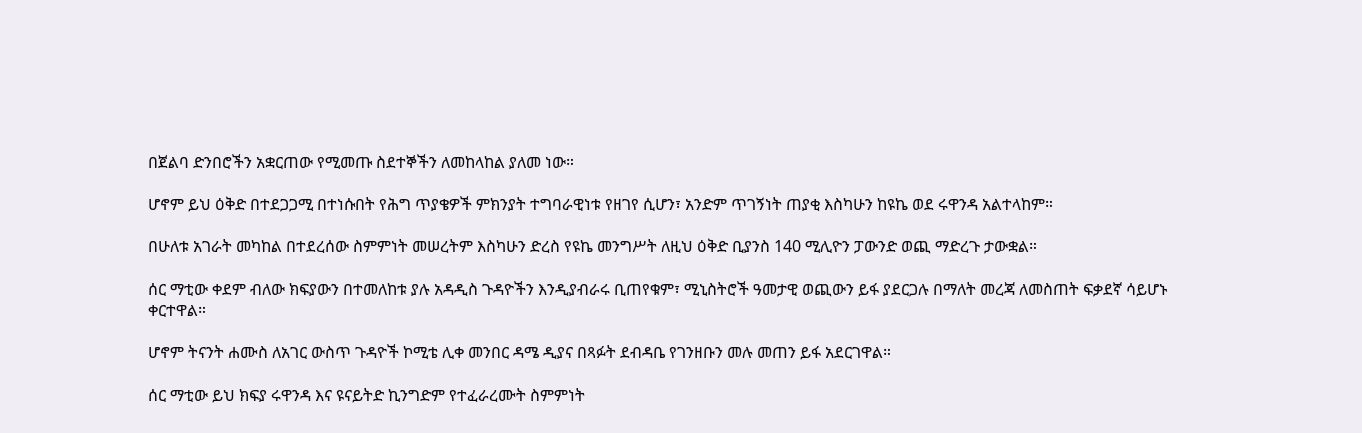በጀልባ ድንበሮችን አቋርጠው የሚመጡ ስደተኞችን ለመከላከል ያለመ ነው።

ሆኖም ይህ ዕቅድ በተደጋጋሚ በተነሱበት የሕግ ጥያቄዎች ምክንያት ተግባራዊነቱ የዘገየ ሲሆን፣ አንድም ጥገኝነት ጠያቂ እስካሁን ከዩኬ ወደ ሩዋንዳ አልተላከም።

በሁለቱ አገራት መካከል በተደረሰው ስምምነት መሠረትም እስካሁን ድረስ የዩኬ መንግሥት ለዚህ ዕቅድ ቢያንስ 140 ሚሊዮን ፓውንድ ወጪ ማድረጉ ታውቋል።

ሰር ማቲው ቀደም ብለው ክፍያውን በተመለከቱ ያሉ አዳዲስ ጉዳዮችን እንዲያብራሩ ቢጠየቁም፣ ሚኒስትሮች ዓመታዊ ወጪውን ይፋ ያደርጋሉ በማለት መረጃ ለመስጠት ፍቃደኛ ሳይሆኑ ቀርተዋል።

ሆኖም ትናንት ሐሙስ ለአገር ውስጥ ጉዳዮች ኮሚቴ ሊቀ መንበር ዳሜ ዲያና በጻፉት ደብዳቤ የገንዘቡን መሉ መጠን ይፋ አደርገዋል።

ሰር ማቲው ይህ ክፍያ ሩዋንዳ እና ዩናይትድ ኪንግድም የተፈራረሙት ስምምነት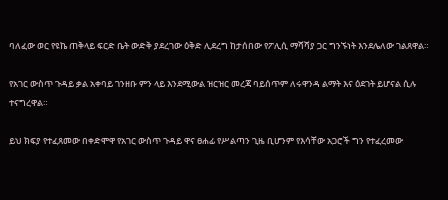ባለፈው ወር የዩኬ ጠቅላይ ፍርድ ቤት ውድቅ ያደረገው ዕቅድ ሊደረግ ከታሰበው የፖሊሲ ማሻሻያ ጋር ግንኙነት እንደሌለው ገልጸዋል።

የአገር ውስጥ ጉዳይ ቃል አቀባይ ገንዘቡ ምን ላይ እንደሚውል ዝርዝር መረጃ ባይሰጥም ለሩዋንዳ ልማት እና ዕደገት ይሆናል ሲሉ ተናግረዋል።

ይህ ክፍያ የተፈጸመው በቀድሞዋ የአገር ውስጥ ጉዳይ ዋና ፀሐፊ የሥልጣን ጊዜ ቢሆንም የእሳቸው አጋሮች ግን የተፈረመው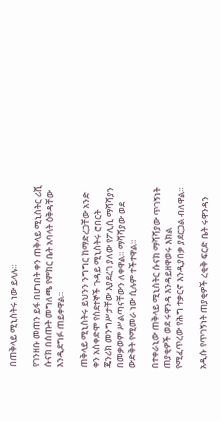በጠቅላይ ሚኒስትሩ ነው ይላሉ።

የገንዘቡ መጠን ይፋ በሆነበት ቀን ጠቅላይ ሚኒስትር ሪሺ ሱናክ በሰጡት መግለጫ የምክር ቤት አባላት ዕቅዳቸው እንዲደግፉ ጠይቀዋል።

ጠቅላይ ሚኒስትሩ ይህንን ንግግር ከማድረጋቸው አንድ ቀን አስቀድሞ የስደተኞች ጉዳይ ሚኒስትሩ ሮበርት ጄንሪክ መንግሥታቸው እያደረገ ያለው የፖሊሲ ማሻሻያን በመቃወም ሥልጣናቸውን ለቀዋል። ማሻሻያው ወደ ውድቅት የሚመራ ነው ሲሉም ተችተዋል።

በተቀራኒው ጠቅላይ ሚኒስትር ሱናክ ማሻሻያው ጥገኝነት ጠያቂዎች ወደ ሩዋንዳ እንዳይዘዋወሩ እክል የሚፈጥረው የሕግ ተቃርኖ እንዲያበቃ ያደርጋል ብለዋል።

አዲሱ የጥገኝነት ጠያቂዎች ረቂቅ ፍርድ ቤት ሩዋንዳን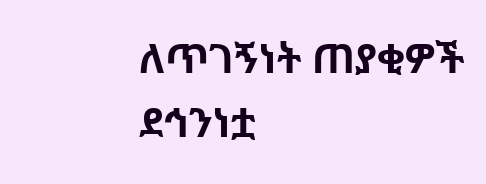ለጥገኝነት ጠያቂዎች ደኅንነቷ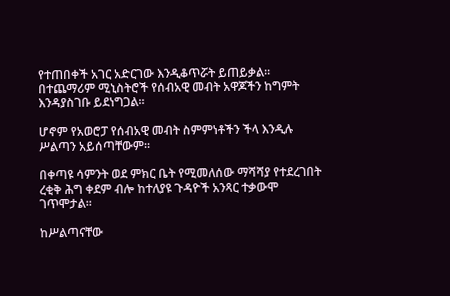የተጠበቀች አገር አድርገው እንዲቆጥሯት ይጠይቃል። በተጨማሪም ሚኒስትሮች የሰብአዊ መብት አዋጆችን ከግምት እንዳያስገቡ ይደነግጋል።

ሆኖም የአወሮፓ የሰብአዊ መብት ስምምነቶችን ችላ እንዲሉ ሥልጣን አይሰጣቸውም።

በቀጣዩ ሳምንት ወደ ምክር ቤት የሚመለሰው ማሻሻያ የተደረገበት ረቂቅ ሕግ ቀደም ብሎ ከተለያዩ ጉዳዮች አንጻር ተቃውሞ ገጥሞታል።

ከሥልጣናቸው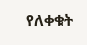የለቀቁት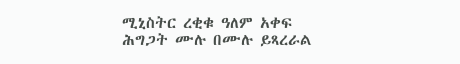ሚኒስትር ረቂቁ ዓለም አቀፍ ሕግጋት ሙሉ በሙሉ ይጻረራል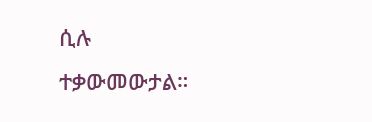ሲሉ ተቃውመውታል።